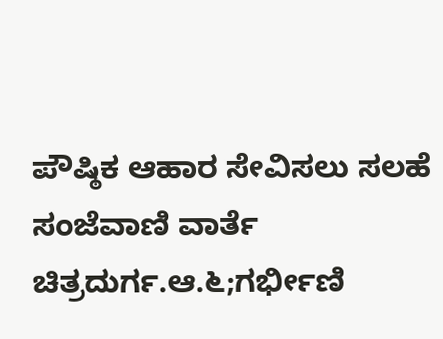ಪೌಷ್ಠಿಕ ಆಹಾರ ಸೇವಿಸಲು ಸಲಹೆ
ಸಂಜೆವಾಣಿ ವಾರ್ತೆ
ಚಿತ್ರದುರ್ಗ.ಆ.೬;ಗರ್ಭೀಣಿ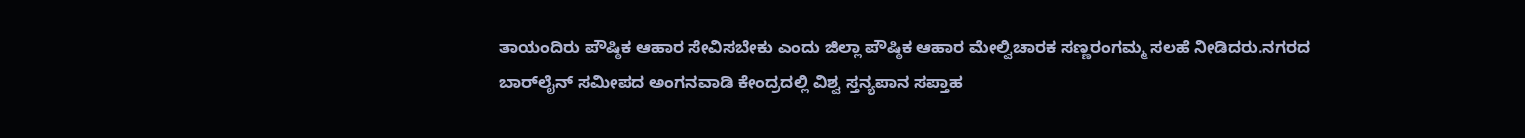ತಾಯಂದಿರು ಪೌಷ್ಠಿಕ ಆಹಾರ ಸೇವಿಸಬೇಕು ಎಂದು ಜಿಲ್ಲಾ ಪೌಷ್ಠಿಕ ಆಹಾರ ಮೇಲ್ವಿಚಾರಕ ಸಣ್ಣರಂಗಮ್ಮ ಸಲಹೆ ನೀಡಿದರು.ನಗರದ ಬಾರ್‌ಲೈನ್ ಸಮೀಪದ ಅಂಗನವಾಡಿ ಕೇಂದ್ರದಲ್ಲಿ ವಿಶ್ವ ಸ್ತನ್ಯಪಾನ ಸಪ್ತಾಹ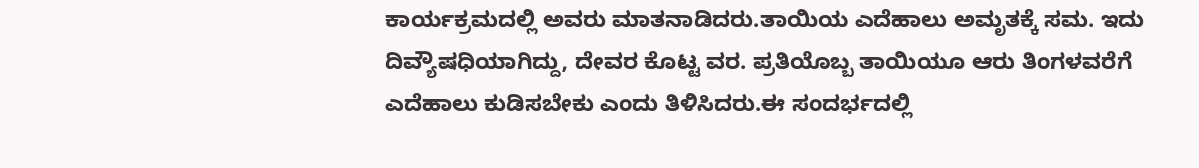ಕಾರ್ಯಕ್ರಮದಲ್ಲಿ ಅವರು ಮಾತನಾಡಿದರು.ತಾಯಿಯ ಎದೆಹಾಲು ಅಮೃತಕ್ಕೆ ಸಮ. ಇದು ದಿವ್ಯೌಷಧಿಯಾಗಿದ್ದು, ದೇವರ ಕೊಟ್ಟ ವರ. ಪ್ರತಿಯೊಬ್ಬ ತಾಯಿಯೂ ಆರು ತಿಂಗಳವರೆಗೆ ಎದೆಹಾಲು ಕುಡಿಸಬೇಕು ಎಂದು ತಿಳಿಸಿದರು.ಈ ಸಂದರ್ಭದಲ್ಲಿ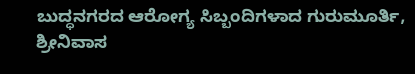ಬುದ್ಧನಗರದ ಆರೋಗ್ಯ ಸಿಬ್ಬಂದಿಗಳಾದ ಗುರುಮೂರ್ತಿ, ಶ್ರೀನಿವಾಸ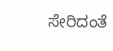ಸೇರಿದಂತೆ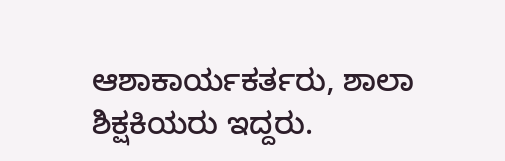ಆಶಾಕಾರ್ಯಕರ್ತರು, ಶಾಲಾ ಶಿಕ್ಷಕಿಯರು ಇದ್ದರು.